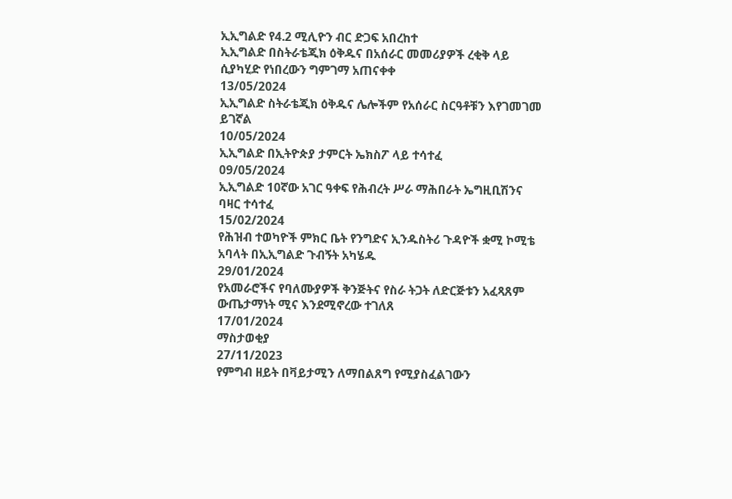ኢኢግልድ የ4.2 ሚሊዮን ብር ድጋፍ አበረከተ
ኢኢግልድ በስትራቴጂክ ዕቅዱና በአሰራር መመሪያዎች ረቂቅ ላይ ሲያካሂድ የነበረውን ግምገማ አጠናቀቀ
13/05/2024
ኢኢግልድ ስትራቴጂክ ዕቅዱና ሌሎችም የአሰራር ስርዓቶቹን እየገመገመ ይገኛል
10/05/2024
ኢኢግልድ በኢትዮጵያ ታምርት ኤክስፖ ላይ ተሳተፈ
09/05/2024
ኢኢግልድ 10ኛው አገር ዓቀፍ የሕብረት ሥራ ማሕበራት ኤግዚቢሽንና ባዛር ተሳተፈ
15/02/2024
የሕዝብ ተወካዮች ምክር ቤት የንግድና ኢንዱስትሪ ጉዳዮች ቋሚ ኮሚቴ አባላት በኢኢግልድ ጉብኝት አካሄዱ
29/01/2024
የአመራሮችና የባለሙያዎች ቅንጅትና የስራ ትጋት ለድርጅቱን አፈጻጸም ውጤታማነት ሚና እንደሚኖረው ተገለጸ
17/01/2024
ማስታወቂያ
27/11/2023
የምግብ ዘይት በቫይታሚን ለማበልጸግ የሚያስፈልገውን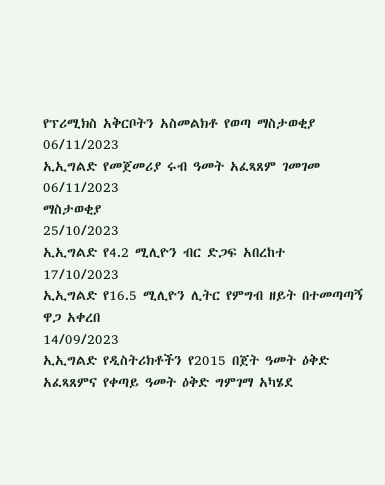የፕሪሚክስ አቅርቦትን አስመልክቶ የወጣ ማስታወቂያ
06/11/2023
ኢኢግልድ የመጀመሪያ ሩብ ዓመት አፈጻጸም ገመገመ
06/11/2023
ማስታወቂያ
25/10/2023
ኢኢግልድ የ4.2 ሚሊዮን ብር ድጋፍ አበረከተ
17/10/2023
ኢኢግልድ የ16.5 ሚሊዮን ሊትር የምግብ ዘይት በተመጣጣኝ ዋጋ አቀረበ
14/09/2023
ኢኢግልድ የዲስትሪክቶችን የ2015 በጀት ዓመት ዕቅድ አፈጻጸምና የቀጣይ ዓመት ዕቅድ ግምገማ አካሄደ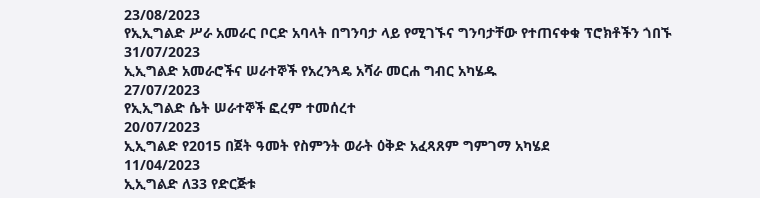23/08/2023
የኢኢግልድ ሥራ አመራር ቦርድ አባላት በግንባታ ላይ የሚገኙና ግንባታቸው የተጠናቀቁ ፕሮክቶችን ጎበኙ
31/07/2023
ኢኢግልድ አመራሮችና ሠራተኞች የአረንጓዴ አሻራ መርሐ ግብር አካሄዱ
27/07/2023
የኢኢግልድ ሴት ሠራተኞች ፎረም ተመሰረተ
20/07/2023
ኢኢግልድ የ2015 በጀት ዓመት የስምንት ወራት ዕቅድ አፈጻጸም ግምገማ አካሄደ
11/04/2023
ኢኢግልድ ለ33 የድርጅቱ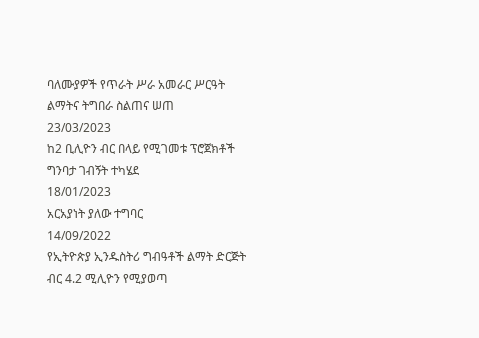ባለሙያዎች የጥራት ሥራ አመራር ሥርዓት ልማትና ትግበራ ስልጠና ሠጠ
23/03/2023
ከ2 ቢሊዮን ብር በላይ የሚገመቱ ፕሮጀክቶች ግንባታ ገብኝት ተካሄደ
18/01/2023
አርአያነት ያለው ተግባር
14/09/2022
የኢትዮጵያ ኢንዱስትሪ ግብዓቶች ልማት ድርጅት ብር 4.2 ሚሊዮን የሚያወጣ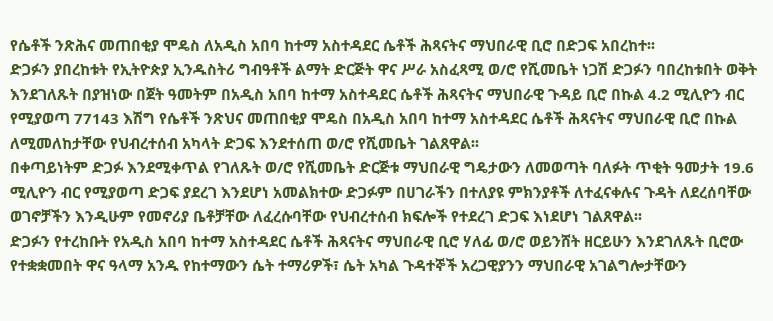የሴቶች ንጽሕና መጠበቂያ ሞዴስ ለአዲስ አበባ ከተማ አስተዳደር ሴቶች ሕጻናትና ማህበራዊ ቢሮ በድጋፍ አበረከተ፡፡
ድጋፉን ያበረከቱት የኢትዮጵያ ኢንዱስትሪ ግብዓቶች ልማት ድርጅት ዋና ሥራ አስፈጻሚ ወ/ሮ የሺመቤት ነጋሽ ድጋፉን ባበረከቱበት ወቅት እንደገለጹት በያዝነው በጀት ዓመትም በአዲስ አበባ ከተማ አስተዳደር ሴቶች ሕጻናትና ማህበራዊ ጉዳይ ቢሮ በኩል 4.2 ሚሊዮን ብር የሚያወጣ 77143 እሽግ የሴቶች ንጽህና መጠበቂያ ሞዴስ በአዲስ አበባ ከተማ አስተዳደር ሴቶች ሕጻናትና ማህበራዊ ቢሮ በኩል ለሚመለከታቸው የህብረተሰብ አካላት ድጋፍ እንደተሰጠ ወ/ሮ የሺመቤት ገልጸዋል፡፡
በቀጣይነትም ድጋፉ እንደሚቀጥል የገለጹት ወ/ሮ የሺመቤት ድርጅቱ ማህበራዊ ግዴታውን ለመወጣት ባለፉት ጥቂት ዓመታት 19.6 ሚሊዮን ብር የሚያወጣ ድጋፍ ያደረገ እንደሆነ አመልክተው ድጋፉም በሀገራችን በተለያዩ ምክንያቶች ለተፈናቀሉና ጉዳት ለደረሰባቸው ወገኖቻችን እንዲሁም የመኖሪያ ቤቶቻቸው ለፈረሱባቸው የህብረተሰብ ክፍሎች የተደረገ ድጋፍ እነደሆነ ገልጸዋል፡፡
ድጋፉን የተረከቡት የአዲስ አበባ ከተማ አስተዳደር ሴቶች ሕጻናትና ማህበራዊ ቢሮ ሃለፊ ወ/ሮ ወይንሸት ዘርይሁን እንደገለጹት ቢሮው የተቋቋመበት ዋና ዓላማ አንዱ የከተማውን ሴት ተማሪዎች፣ ሴት አካል ጉዳተኞች አረጋዊያንን ማህበራዊ አገልግሎታቸውን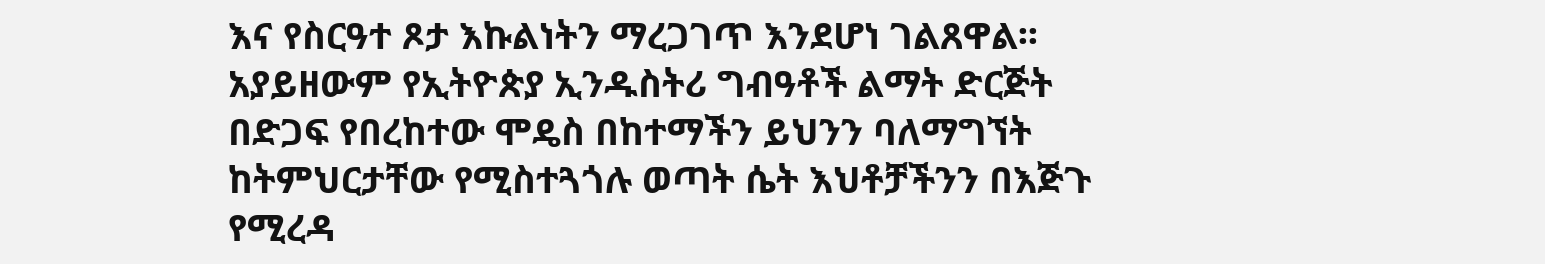እና የስርዓተ ጾታ እኩልነትን ማረጋገጥ እንደሆነ ገልጸዋል፡፡
አያይዘውም የኢትዮጵያ ኢንዱስትሪ ግብዓቶች ልማት ድርጅት በድጋፍ የበረከተው ሞዴስ በከተማችን ይህንን ባለማግኘት ከትምህርታቸው የሚስተጓጎሉ ወጣት ሴት እህቶቻችንን በእጅጉ የሚረዳ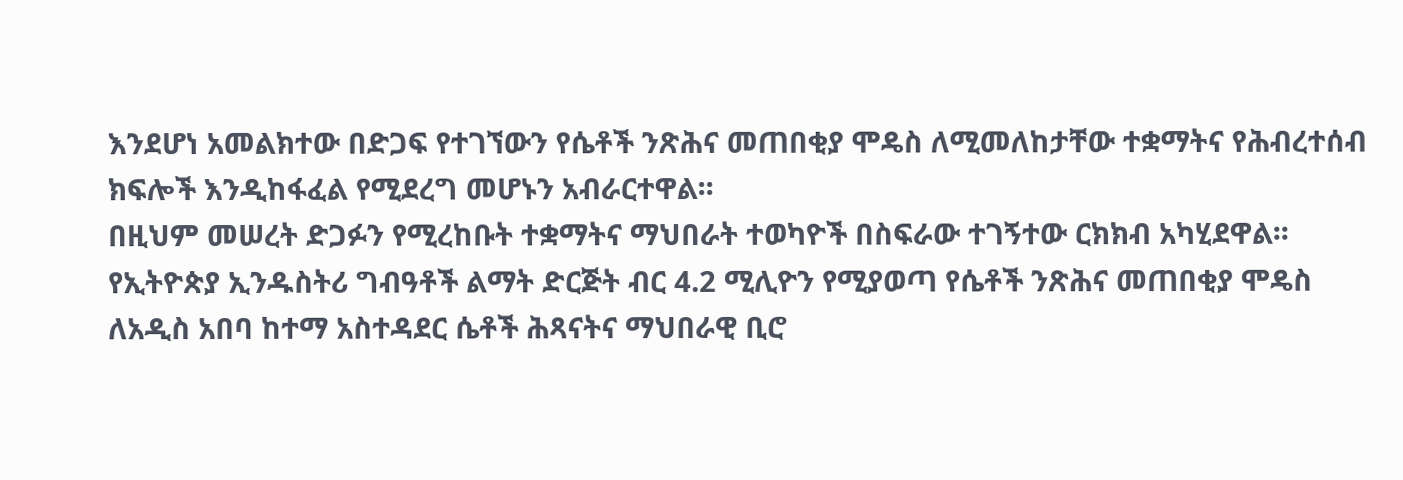እንደሆነ አመልክተው በድጋፍ የተገኘውን የሴቶች ንጽሕና መጠበቂያ ሞዴስ ለሚመለከታቸው ተቋማትና የሕብረተሰብ ክፍሎች እንዲከፋፈል የሚደረግ መሆኑን አብራርተዋል፡፡
በዚህም መሠረት ድጋፉን የሚረከቡት ተቋማትና ማህበራት ተወካዮች በስፍራው ተገኝተው ርክክብ አካሂደዋል፡፡
የኢትዮጵያ ኢንዱስትሪ ግብዓቶች ልማት ድርጅት ብር 4.2 ሚሊዮን የሚያወጣ የሴቶች ንጽሕና መጠበቂያ ሞዴስ ለአዲስ አበባ ከተማ አስተዳደር ሴቶች ሕጻናትና ማህበራዊ ቢሮ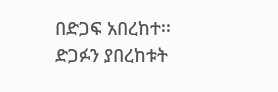በድጋፍ አበረከተ፡፡
ድጋፉን ያበረከቱት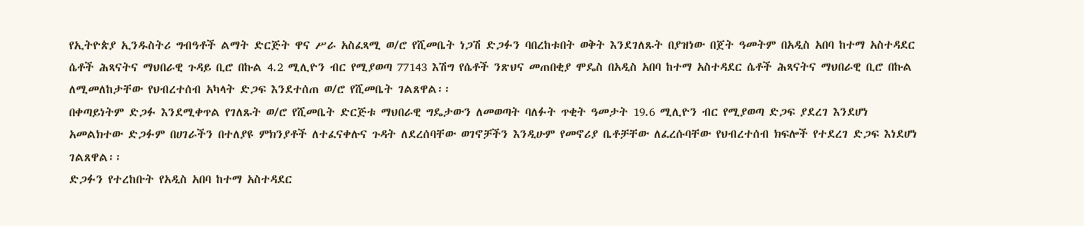የኢትዮጵያ ኢንዱስትሪ ግብዓቶች ልማት ድርጅት ዋና ሥራ አስፈጻሚ ወ/ሮ የሺመቤት ነጋሽ ድጋፉን ባበረከቱበት ወቅት እንደገለጹት በያዝነው በጀት ዓመትም በአዲስ አበባ ከተማ አስተዳደር ሴቶች ሕጻናትና ማህበራዊ ጉዳይ ቢሮ በኩል 4.2 ሚሊዮን ብር የሚያወጣ 77143 እሽግ የሴቶች ንጽህና መጠበቂያ ሞዴስ በአዲስ አበባ ከተማ አስተዳደር ሴቶች ሕጻናትና ማህበራዊ ቢሮ በኩል ለሚመለከታቸው የህብረተሰብ አካላት ድጋፍ እንደተሰጠ ወ/ሮ የሺመቤት ገልጸዋል፡፡
በቀጣይነትም ድጋፉ እንደሚቀጥል የገለጹት ወ/ሮ የሺመቤት ድርጅቱ ማህበራዊ ግዴታውን ለመወጣት ባለፉት ጥቂት ዓመታት 19.6 ሚሊዮን ብር የሚያወጣ ድጋፍ ያደረገ እንደሆነ አመልክተው ድጋፉም በሀገራችን በተለያዩ ምክንያቶች ለተፈናቀሉና ጉዳት ለደረሰባቸው ወገኖቻችን እንዲሁም የመኖሪያ ቤቶቻቸው ለፈረሱባቸው የህብረተሰብ ክፍሎች የተደረገ ድጋፍ እነደሆነ ገልጸዋል፡፡
ድጋፉን የተረከቡት የአዲስ አበባ ከተማ አስተዳደር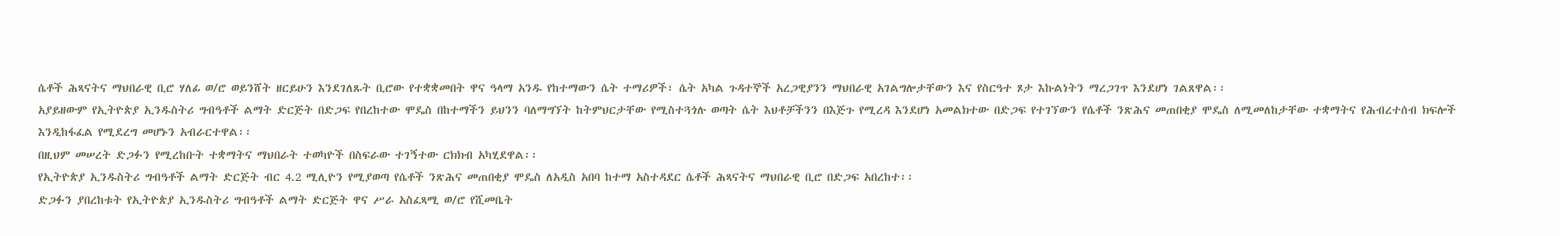ሴቶች ሕጻናትና ማህበራዊ ቢሮ ሃለፊ ወ/ሮ ወይንሸት ዘርይሁን እንደገለጹት ቢሮው የተቋቋመበት ዋና ዓላማ አንዱ የከተማውን ሴት ተማሪዎች፣ ሴት አካል ጉዳተኞች አረጋዊያንን ማህበራዊ አገልግሎታቸውን እና የስርዓተ ጾታ እኩልነትን ማረጋገጥ እንደሆነ ገልጸዋል፡፡
አያይዘውም የኢትዮጵያ ኢንዱስትሪ ግብዓቶች ልማት ድርጅት በድጋፍ የበረከተው ሞዴስ በከተማችን ይህንን ባለማግኘት ከትምህርታቸው የሚስተጓጎሉ ወጣት ሴት እህቶቻችንን በእጅጉ የሚረዳ እንደሆነ አመልክተው በድጋፍ የተገኘውን የሴቶች ንጽሕና መጠበቂያ ሞዴስ ለሚመለከታቸው ተቋማትና የሕብረተሰብ ክፍሎች እንዲከፋፈል የሚደረግ መሆኑን አብራርተዋል፡፡
በዚህም መሠረት ድጋፉን የሚረከቡት ተቋማትና ማህበራት ተወካዮች በስፍራው ተገኝተው ርክክብ አካሂደዋል፡፡
የኢትዮጵያ ኢንዱስትሪ ግብዓቶች ልማት ድርጅት ብር 4.2 ሚሊዮን የሚያወጣ የሴቶች ንጽሕና መጠበቂያ ሞዴስ ለአዲስ አበባ ከተማ አስተዳደር ሴቶች ሕጻናትና ማህበራዊ ቢሮ በድጋፍ አበረከተ፡፡
ድጋፉን ያበረከቱት የኢትዮጵያ ኢንዱስትሪ ግብዓቶች ልማት ድርጅት ዋና ሥራ አስፈጻሚ ወ/ሮ የሺመቤት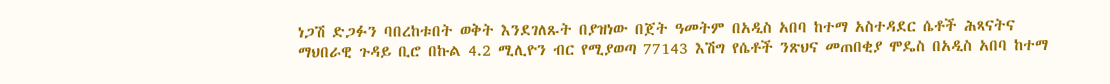ነጋሽ ድጋፉን ባበረከቱበት ወቅት እንደገለጹት በያዝነው በጀት ዓመትም በአዲስ አበባ ከተማ አስተዳደር ሴቶች ሕጻናትና ማህበራዊ ጉዳይ ቢሮ በኩል 4.2 ሚሊዮን ብር የሚያወጣ 77143 እሽግ የሴቶች ንጽህና መጠበቂያ ሞዴስ በአዲስ አበባ ከተማ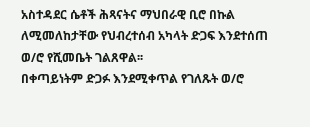አስተዳደር ሴቶች ሕጻናትና ማህበራዊ ቢሮ በኩል ለሚመለከታቸው የህብረተሰብ አካላት ድጋፍ እንደተሰጠ ወ/ሮ የሺመቤት ገልጸዋል፡፡
በቀጣይነትም ድጋፉ እንደሚቀጥል የገለጹት ወ/ሮ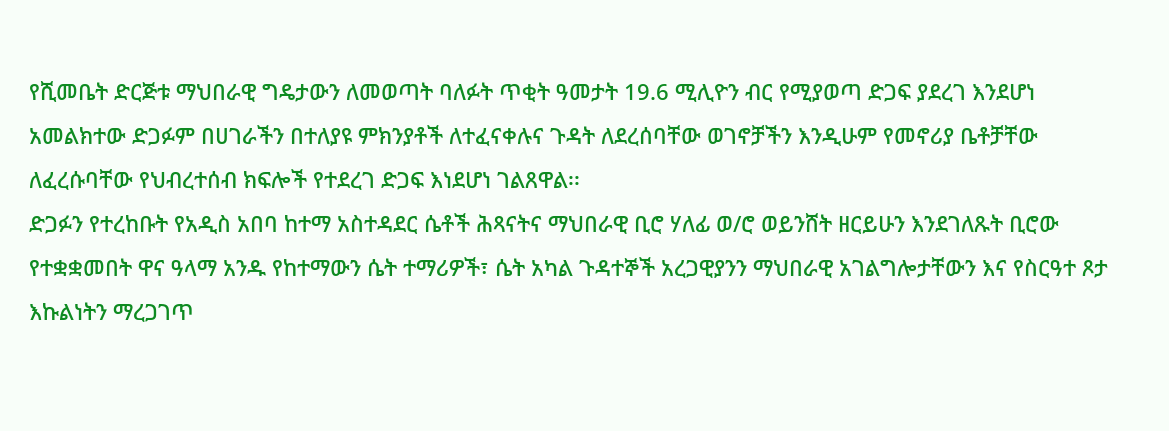የሺመቤት ድርጅቱ ማህበራዊ ግዴታውን ለመወጣት ባለፉት ጥቂት ዓመታት 19.6 ሚሊዮን ብር የሚያወጣ ድጋፍ ያደረገ እንደሆነ አመልክተው ድጋፉም በሀገራችን በተለያዩ ምክንያቶች ለተፈናቀሉና ጉዳት ለደረሰባቸው ወገኖቻችን እንዲሁም የመኖሪያ ቤቶቻቸው ለፈረሱባቸው የህብረተሰብ ክፍሎች የተደረገ ድጋፍ እነደሆነ ገልጸዋል፡፡
ድጋፉን የተረከቡት የአዲስ አበባ ከተማ አስተዳደር ሴቶች ሕጻናትና ማህበራዊ ቢሮ ሃለፊ ወ/ሮ ወይንሸት ዘርይሁን እንደገለጹት ቢሮው የተቋቋመበት ዋና ዓላማ አንዱ የከተማውን ሴት ተማሪዎች፣ ሴት አካል ጉዳተኞች አረጋዊያንን ማህበራዊ አገልግሎታቸውን እና የስርዓተ ጾታ እኩልነትን ማረጋገጥ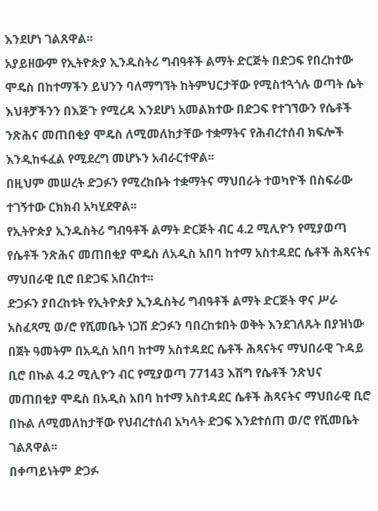እንደሆነ ገልጸዋል፡፡
አያይዘውም የኢትዮጵያ ኢንዱስትሪ ግብዓቶች ልማት ድርጅት በድጋፍ የበረከተው ሞዴስ በከተማችን ይህንን ባለማግኘት ከትምህርታቸው የሚስተጓጎሉ ወጣት ሴት እህቶቻችንን በእጅጉ የሚረዳ እንደሆነ አመልክተው በድጋፍ የተገኘውን የሴቶች ንጽሕና መጠበቂያ ሞዴስ ለሚመለከታቸው ተቋማትና የሕብረተሰብ ክፍሎች እንዲከፋፈል የሚደረግ መሆኑን አብራርተዋል፡፡
በዚህም መሠረት ድጋፉን የሚረከቡት ተቋማትና ማህበራት ተወካዮች በስፍራው ተገኝተው ርክክብ አካሂደዋል፡፡
የኢትዮጵያ ኢንዱስትሪ ግብዓቶች ልማት ድርጅት ብር 4.2 ሚሊዮን የሚያወጣ የሴቶች ንጽሕና መጠበቂያ ሞዴስ ለአዲስ አበባ ከተማ አስተዳደር ሴቶች ሕጻናትና ማህበራዊ ቢሮ በድጋፍ አበረከተ፡፡
ድጋፉን ያበረከቱት የኢትዮጵያ ኢንዱስትሪ ግብዓቶች ልማት ድርጅት ዋና ሥራ አስፈጻሚ ወ/ሮ የሺመቤት ነጋሽ ድጋፉን ባበረከቱበት ወቅት እንደገለጹት በያዝነው በጀት ዓመትም በአዲስ አበባ ከተማ አስተዳደር ሴቶች ሕጻናትና ማህበራዊ ጉዳይ ቢሮ በኩል 4.2 ሚሊዮን ብር የሚያወጣ 77143 እሽግ የሴቶች ንጽህና መጠበቂያ ሞዴስ በአዲስ አበባ ከተማ አስተዳደር ሴቶች ሕጻናትና ማህበራዊ ቢሮ በኩል ለሚመለከታቸው የህብረተሰብ አካላት ድጋፍ እንደተሰጠ ወ/ሮ የሺመቤት ገልጸዋል፡፡
በቀጣይነትም ድጋፉ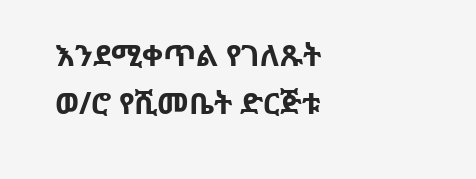እንደሚቀጥል የገለጹት ወ/ሮ የሺመቤት ድርጅቱ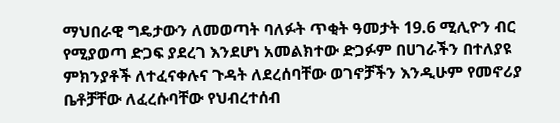ማህበራዊ ግዴታውን ለመወጣት ባለፉት ጥቂት ዓመታት 19.6 ሚሊዮን ብር የሚያወጣ ድጋፍ ያደረገ እንደሆነ አመልክተው ድጋፉም በሀገራችን በተለያዩ ምክንያቶች ለተፈናቀሉና ጉዳት ለደረሰባቸው ወገኖቻችን እንዲሁም የመኖሪያ ቤቶቻቸው ለፈረሱባቸው የህብረተሰብ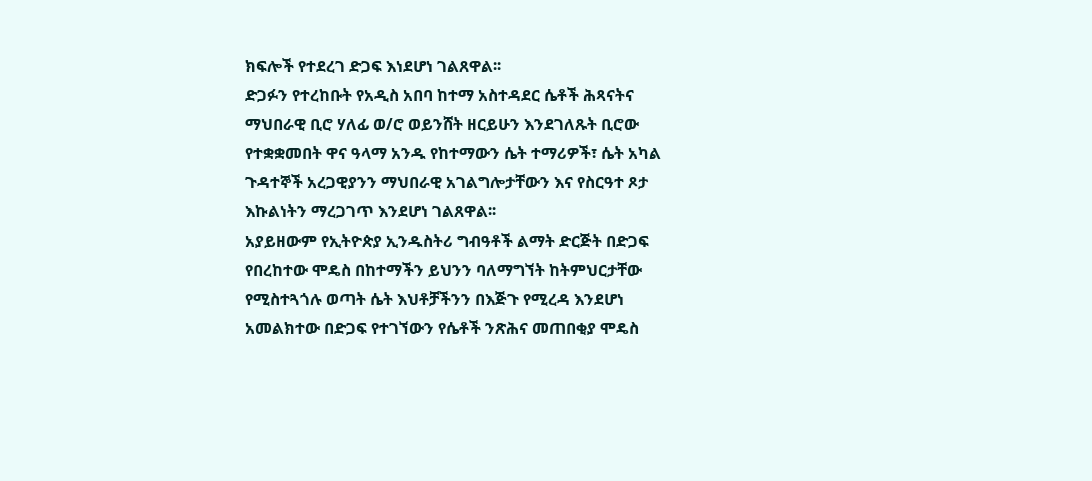ክፍሎች የተደረገ ድጋፍ እነደሆነ ገልጸዋል፡፡
ድጋፉን የተረከቡት የአዲስ አበባ ከተማ አስተዳደር ሴቶች ሕጻናትና ማህበራዊ ቢሮ ሃለፊ ወ/ሮ ወይንሸት ዘርይሁን እንደገለጹት ቢሮው የተቋቋመበት ዋና ዓላማ አንዱ የከተማውን ሴት ተማሪዎች፣ ሴት አካል ጉዳተኞች አረጋዊያንን ማህበራዊ አገልግሎታቸውን እና የስርዓተ ጾታ እኩልነትን ማረጋገጥ እንደሆነ ገልጸዋል፡፡
አያይዘውም የኢትዮጵያ ኢንዱስትሪ ግብዓቶች ልማት ድርጅት በድጋፍ የበረከተው ሞዴስ በከተማችን ይህንን ባለማግኘት ከትምህርታቸው የሚስተጓጎሉ ወጣት ሴት እህቶቻችንን በእጅጉ የሚረዳ እንደሆነ አመልክተው በድጋፍ የተገኘውን የሴቶች ንጽሕና መጠበቂያ ሞዴስ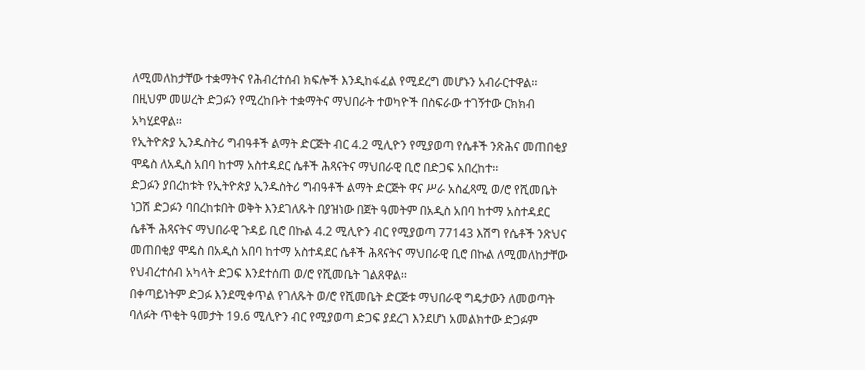ለሚመለከታቸው ተቋማትና የሕብረተሰብ ክፍሎች እንዲከፋፈል የሚደረግ መሆኑን አብራርተዋል፡፡
በዚህም መሠረት ድጋፉን የሚረከቡት ተቋማትና ማህበራት ተወካዮች በስፍራው ተገኝተው ርክክብ አካሂደዋል፡፡
የኢትዮጵያ ኢንዱስትሪ ግብዓቶች ልማት ድርጅት ብር 4.2 ሚሊዮን የሚያወጣ የሴቶች ንጽሕና መጠበቂያ ሞዴስ ለአዲስ አበባ ከተማ አስተዳደር ሴቶች ሕጻናትና ማህበራዊ ቢሮ በድጋፍ አበረከተ፡፡
ድጋፉን ያበረከቱት የኢትዮጵያ ኢንዱስትሪ ግብዓቶች ልማት ድርጅት ዋና ሥራ አስፈጻሚ ወ/ሮ የሺመቤት ነጋሽ ድጋፉን ባበረከቱበት ወቅት እንደገለጹት በያዝነው በጀት ዓመትም በአዲስ አበባ ከተማ አስተዳደር ሴቶች ሕጻናትና ማህበራዊ ጉዳይ ቢሮ በኩል 4.2 ሚሊዮን ብር የሚያወጣ 77143 እሽግ የሴቶች ንጽህና መጠበቂያ ሞዴስ በአዲስ አበባ ከተማ አስተዳደር ሴቶች ሕጻናትና ማህበራዊ ቢሮ በኩል ለሚመለከታቸው የህብረተሰብ አካላት ድጋፍ እንደተሰጠ ወ/ሮ የሺመቤት ገልጸዋል፡፡
በቀጣይነትም ድጋፉ እንደሚቀጥል የገለጹት ወ/ሮ የሺመቤት ድርጅቱ ማህበራዊ ግዴታውን ለመወጣት ባለፉት ጥቂት ዓመታት 19.6 ሚሊዮን ብር የሚያወጣ ድጋፍ ያደረገ እንደሆነ አመልክተው ድጋፉም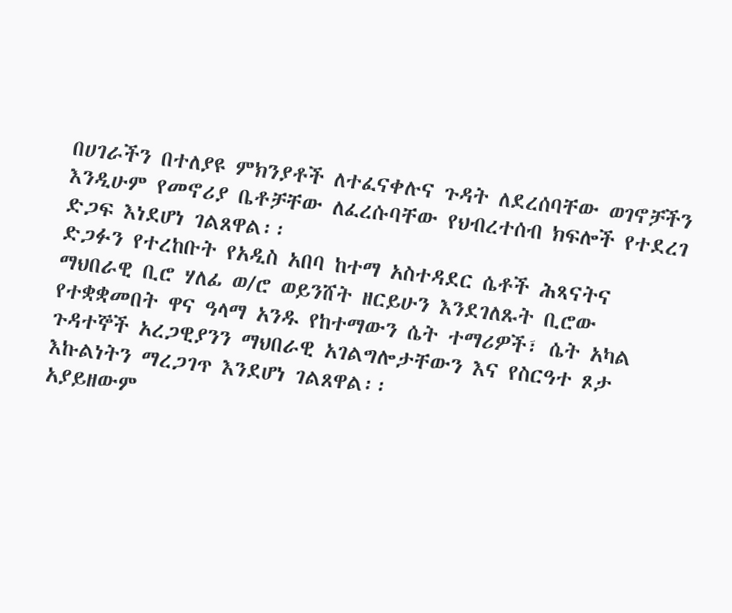በሀገራችን በተለያዩ ምክንያቶች ለተፈናቀሉና ጉዳት ለደረሰባቸው ወገኖቻችን እንዲሁም የመኖሪያ ቤቶቻቸው ለፈረሱባቸው የህብረተሰብ ክፍሎች የተደረገ ድጋፍ እነደሆነ ገልጸዋል፡፡
ድጋፉን የተረከቡት የአዲስ አበባ ከተማ አስተዳደር ሴቶች ሕጻናትና ማህበራዊ ቢሮ ሃለፊ ወ/ሮ ወይንሸት ዘርይሁን እንደገለጹት ቢሮው የተቋቋመበት ዋና ዓላማ አንዱ የከተማውን ሴት ተማሪዎች፣ ሴት አካል ጉዳተኞች አረጋዊያንን ማህበራዊ አገልግሎታቸውን እና የስርዓተ ጾታ እኩልነትን ማረጋገጥ እንደሆነ ገልጸዋል፡፡
አያይዘውም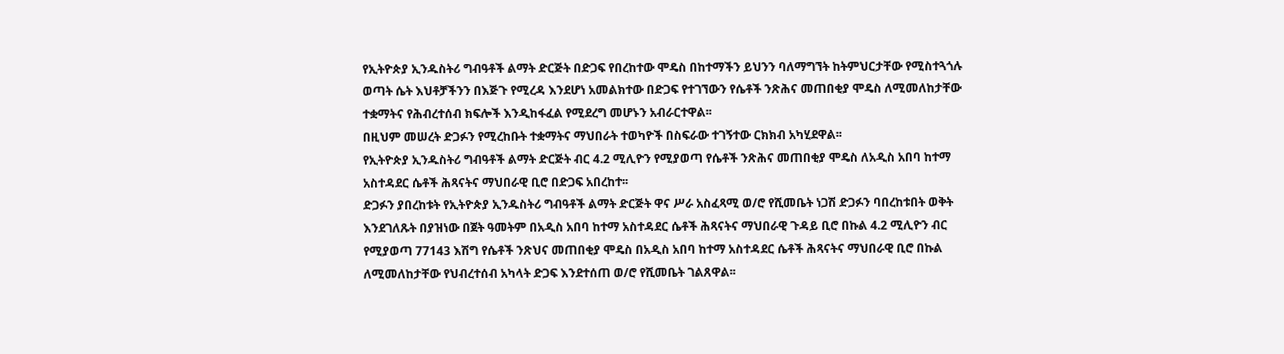የኢትዮጵያ ኢንዱስትሪ ግብዓቶች ልማት ድርጅት በድጋፍ የበረከተው ሞዴስ በከተማችን ይህንን ባለማግኘት ከትምህርታቸው የሚስተጓጎሉ ወጣት ሴት እህቶቻችንን በእጅጉ የሚረዳ እንደሆነ አመልክተው በድጋፍ የተገኘውን የሴቶች ንጽሕና መጠበቂያ ሞዴስ ለሚመለከታቸው ተቋማትና የሕብረተሰብ ክፍሎች እንዲከፋፈል የሚደረግ መሆኑን አብራርተዋል፡፡
በዚህም መሠረት ድጋፉን የሚረከቡት ተቋማትና ማህበራት ተወካዮች በስፍራው ተገኝተው ርክክብ አካሂደዋል፡፡
የኢትዮጵያ ኢንዱስትሪ ግብዓቶች ልማት ድርጅት ብር 4.2 ሚሊዮን የሚያወጣ የሴቶች ንጽሕና መጠበቂያ ሞዴስ ለአዲስ አበባ ከተማ አስተዳደር ሴቶች ሕጻናትና ማህበራዊ ቢሮ በድጋፍ አበረከተ፡፡
ድጋፉን ያበረከቱት የኢትዮጵያ ኢንዱስትሪ ግብዓቶች ልማት ድርጅት ዋና ሥራ አስፈጻሚ ወ/ሮ የሺመቤት ነጋሽ ድጋፉን ባበረከቱበት ወቅት እንደገለጹት በያዝነው በጀት ዓመትም በአዲስ አበባ ከተማ አስተዳደር ሴቶች ሕጻናትና ማህበራዊ ጉዳይ ቢሮ በኩል 4.2 ሚሊዮን ብር የሚያወጣ 77143 እሽግ የሴቶች ንጽህና መጠበቂያ ሞዴስ በአዲስ አበባ ከተማ አስተዳደር ሴቶች ሕጻናትና ማህበራዊ ቢሮ በኩል ለሚመለከታቸው የህብረተሰብ አካላት ድጋፍ እንደተሰጠ ወ/ሮ የሺመቤት ገልጸዋል፡፡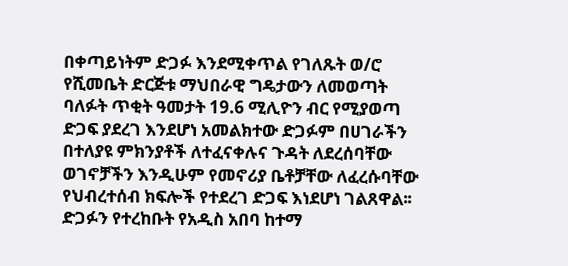በቀጣይነትም ድጋፉ እንደሚቀጥል የገለጹት ወ/ሮ የሺመቤት ድርጅቱ ማህበራዊ ግዴታውን ለመወጣት ባለፉት ጥቂት ዓመታት 19.6 ሚሊዮን ብር የሚያወጣ ድጋፍ ያደረገ እንደሆነ አመልክተው ድጋፉም በሀገራችን በተለያዩ ምክንያቶች ለተፈናቀሉና ጉዳት ለደረሰባቸው ወገኖቻችን እንዲሁም የመኖሪያ ቤቶቻቸው ለፈረሱባቸው የህብረተሰብ ክፍሎች የተደረገ ድጋፍ እነደሆነ ገልጸዋል፡፡
ድጋፉን የተረከቡት የአዲስ አበባ ከተማ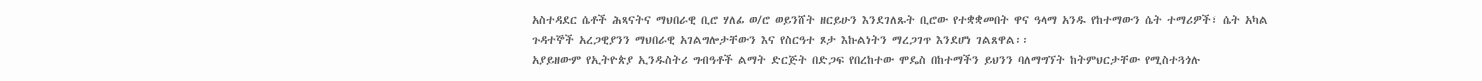አስተዳደር ሴቶች ሕጻናትና ማህበራዊ ቢሮ ሃለፊ ወ/ሮ ወይንሸት ዘርይሁን እንደገለጹት ቢሮው የተቋቋመበት ዋና ዓላማ አንዱ የከተማውን ሴት ተማሪዎች፣ ሴት አካል ጉዳተኞች አረጋዊያንን ማህበራዊ አገልግሎታቸውን እና የስርዓተ ጾታ እኩልነትን ማረጋገጥ እንደሆነ ገልጸዋል፡፡
አያይዘውም የኢትዮጵያ ኢንዱስትሪ ግብዓቶች ልማት ድርጅት በድጋፍ የበረከተው ሞዴስ በከተማችን ይህንን ባለማግኘት ከትምህርታቸው የሚስተጓጎሉ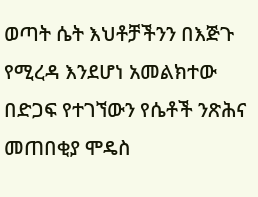ወጣት ሴት እህቶቻችንን በእጅጉ የሚረዳ እንደሆነ አመልክተው በድጋፍ የተገኘውን የሴቶች ንጽሕና መጠበቂያ ሞዴስ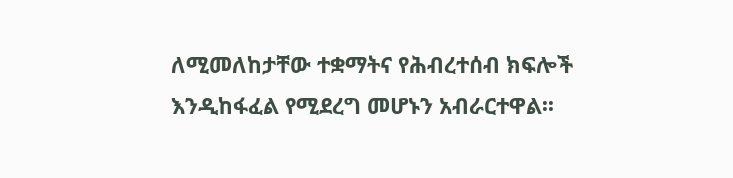ለሚመለከታቸው ተቋማትና የሕብረተሰብ ክፍሎች እንዲከፋፈል የሚደረግ መሆኑን አብራርተዋል፡፡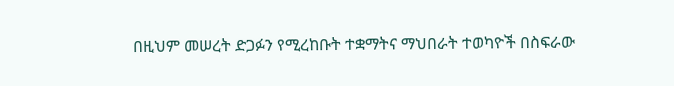በዚህም መሠረት ድጋፉን የሚረከቡት ተቋማትና ማህበራት ተወካዮች በስፍራው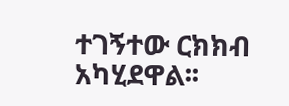ተገኝተው ርክክብ አካሂደዋል፡፡